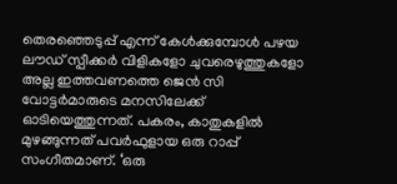തെരഞ്ഞെടുപ്പ് എന്ന് കേൾക്കുമ്പോൾ പഴയ ലൗഡ് സ്പീക്കർ വിളികളോ ചുവരെഴുത്തുകളോ അല്ല ഇത്തവണത്തെ ജെൻ സി വോട്ടർമാരുടെ മനസിലേക്ക് ഓടിയെത്തുന്നത്. പകരം, കാതുകളിൽ മുഴങ്ങുന്നത് പവർഫുളായ ഒരു റാപ്പ് സംഗീതമാണ്. ‘ഒരു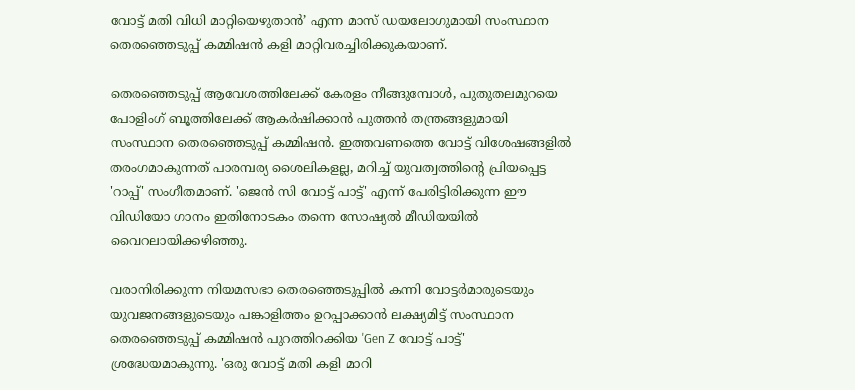വോട്ട് മതി വിധി മാറ്റിയെഴുതാൻ’ എന്ന മാസ് ഡയലോഗുമായി സംസ്ഥാന തെരഞ്ഞെടുപ്പ് കമ്മിഷൻ കളി മാറ്റിവരച്ചിരിക്കുകയാണ്.

തെരഞ്ഞെടുപ്പ് ആവേശത്തിലേക്ക് കേരളം നീങ്ങുമ്പോൾ, പുതുതലമുറയെ പോളിംഗ് ബൂത്തിലേക്ക് ആകർഷിക്കാൻ പുത്തൻ തന്ത്രങ്ങളുമായി സംസ്ഥാന തെരഞ്ഞെടുപ്പ് കമ്മിഷൻ. ഇത്തവണത്തെ വോട്ട് വിശേഷങ്ങളിൽ തരംഗമാകുന്നത് പാരമ്പര്യ ശൈലികളല്ല, മറിച്ച് യുവത്വത്തിന്റെ പ്രിയപ്പെട്ട 'റാപ്പ്' സംഗീതമാണ്. 'ജെൻ സി വോട്ട് പാട്ട്' എന്ന് പേരിട്ടിരിക്കുന്ന ഈ വിഡിയോ ഗാനം ഇതിനോടകം തന്നെ സോഷ്യൽ മീഡിയയിൽ വൈറലായിക്കഴിഞ്ഞു.

വരാനിരിക്കുന്ന നിയമസഭാ തെരഞ്ഞെടുപ്പിൽ കന്നി വോട്ടർമാരുടെയും യുവജനങ്ങളുടെയും പങ്കാളിത്തം ഉറപ്പാക്കാൻ ലക്ഷ്യമിട്ട് സംസ്ഥാന തെരഞ്ഞെടുപ്പ് കമ്മിഷൻ പുറത്തിറക്കിയ 'Gen Z വോട്ട് പാട്ട്' ശ്രദ്ധേയമാകുന്നു. 'ഒരു വോട്ട് മതി കളി മാറി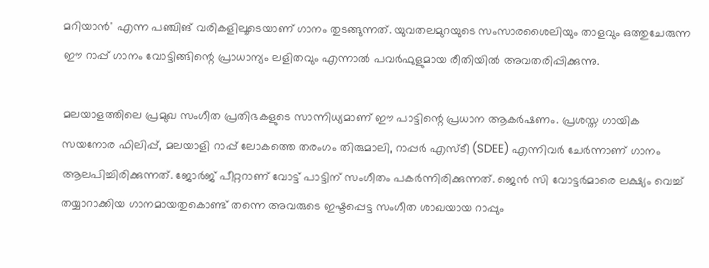മറിയാൻ' എന്ന പഞ്ചിങ് വരികളിലൂടെയാണ് ഗാനം തുടങ്ങുന്നത്. യുവതലമുറയുടെ സംസാരശൈലിയും താളവും ഒത്തുചേരുന്ന ഈ റാപ്പ് ഗാനം വോട്ടിങ്ങിന്റെ പ്രാധാന്യം ലളിതവും എന്നാൽ പവർഫുളുമായ രീതിയിൽ അവതരിപ്പിക്കുന്നു.

മലയാളത്തിലെ പ്രമുഖ സംഗീത പ്രതിഭകളുടെ സാന്നിധ്യമാണ് ഈ പാട്ടിന്റെ പ്രധാന ആകർഷണം. പ്രശസ്ത ഗായിക സയനോര ഫിലിപ്പ്, മലയാളി റാപ്പ് ലോകത്തെ തരംഗം തിരുമാലി, റാപ്പർ എസ്ടീ (SDEE) എന്നിവർ ചേർന്നാണ് ഗാനം ആലപിച്ചിരിക്കുന്നത്. ജോർജ് പീറ്ററാണ് വോട്ട് പാട്ടിന് സംഗീതം പകർന്നിരിക്കുന്നത്. ജെൻ സി വോട്ടർമാരെ ലക്ഷ്യം വെച്ച് തയ്യാറാക്കിയ ഗാനമായതുകൊണ്ട് തന്നെ അവരുടെ ഇഷ്ടപ്പെട്ട സംഗീത ശാഖയായ റാപ്പും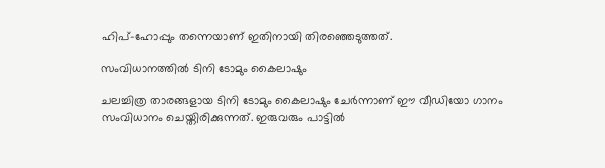ഹിപ്-ഹോപ്പും തന്നെയാണ് ഇതിനായി തിരഞ്ഞെടുത്തത്.

സംവിധാനത്തിൽ ടിനി ടോമും കൈലാഷും

ചലച്ചിത്ര താരങ്ങളായ ടിനി ടോമും കൈലാഷും ചേർന്നാണ് ഈ വീഡിയോ ഗാനം സംവിധാനം ചെയ്തിരിക്കുന്നത്. ഇരുവരും പാട്ടിൽ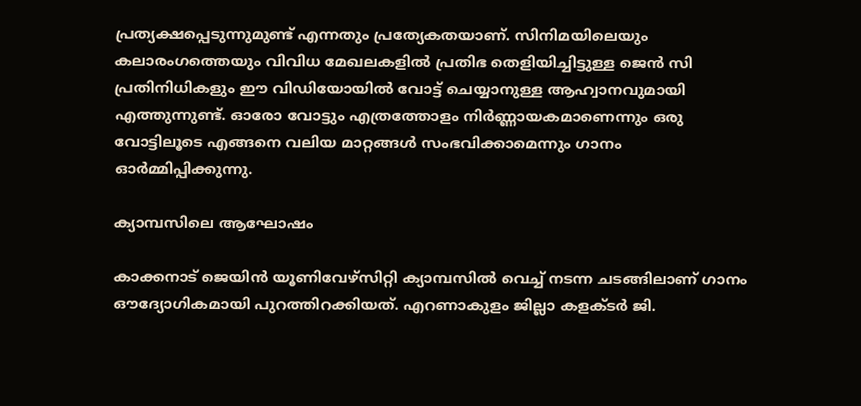പ്രത്യക്ഷപ്പെടുന്നുമുണ്ട് എന്നതും പ്രത്യേകതയാണ്. സിനിമയിലെയും കലാരംഗത്തെയും വിവിധ മേഖലകളിൽ പ്രതിഭ തെളിയിച്ചിട്ടുള്ള ജെൻ സി പ്രതിനിധികളും ഈ വിഡിയോയിൽ വോട്ട് ചെയ്യാനുള്ള ആഹ്വാനവുമായി എത്തുന്നുണ്ട്. ഓരോ വോട്ടും എത്രത്തോളം നിർണ്ണായകമാണെന്നും ഒരു വോട്ടിലൂടെ എങ്ങനെ വലിയ മാറ്റങ്ങൾ സംഭവിക്കാമെന്നും ഗാനം ഓർമ്മിപ്പിക്കുന്നു.

ക്യാമ്പസിലെ ആഘോഷം

കാക്കനാട് ജെയിൻ യൂണിവേഴ്സിറ്റി ക്യാമ്പസിൽ വെച്ച് നടന്ന ചടങ്ങിലാണ് ഗാനം ഔദ്യോഗികമായി പുറത്തിറക്കിയത്. എറണാകുളം ജില്ലാ കളക്ടർ ജി.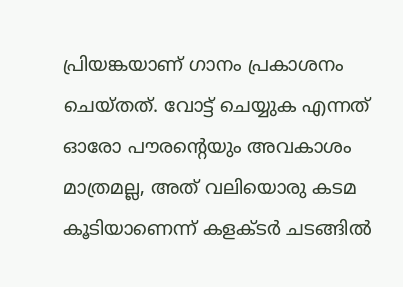പ്രിയങ്കയാണ് ഗാനം പ്രകാശനം ചെയ്തത്. വോട്ട് ചെയ്യുക എന്നത് ഓരോ പൗരന്റെയും അവകാശം മാത്രമല്ല, അത് വലിയൊരു കടമ കൂടിയാണെന്ന് കളക്ടർ ചടങ്ങിൽ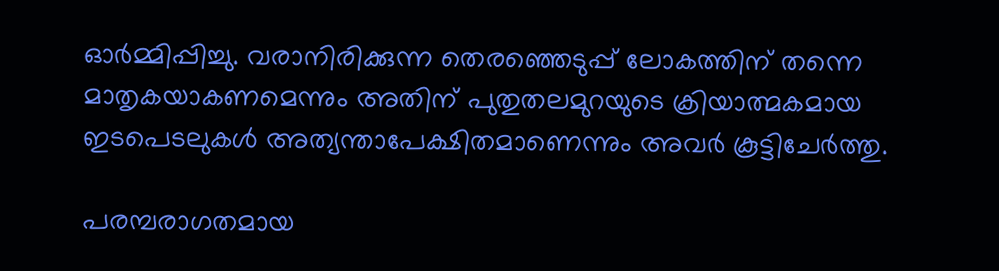ഓർമ്മിപ്പിച്ചു. വരാനിരിക്കുന്ന തെരഞ്ഞെടുപ്പ് ലോകത്തിന് തന്നെ മാതൃകയാകണമെന്നും അതിന് പുതുതലമുറയുടെ ക്രിയാത്മകമായ ഇടപെടലുകൾ അത്യന്താപേക്ഷിതമാണെന്നും അവർ കൂട്ടിചേർത്തു.

പരമ്പരാഗതമായ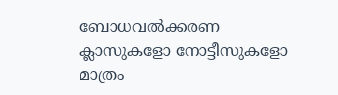ബോധവൽക്കരണ ക്ലാസുകളോ നോട്ടീസുകളോ മാത്രം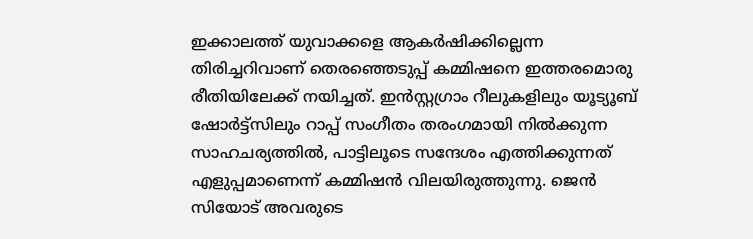ഇക്കാലത്ത് യുവാക്കളെ ആകർഷിക്കില്ലെന്ന തിരിച്ചറിവാണ് തെരഞ്ഞെടുപ്പ് കമ്മിഷനെ ഇത്തരമൊരു രീതിയിലേക്ക് നയിച്ചത്. ഇൻസ്റ്റഗ്രാം റീലുകളിലും യൂട്യൂബ് ഷോർട്ട്സിലും റാപ്പ് സംഗീതം തരംഗമായി നിൽക്കുന്ന സാഹചര്യത്തിൽ, പാട്ടിലൂടെ സന്ദേശം എത്തിക്കുന്നത് എളുപ്പമാണെന്ന് കമ്മിഷൻ വിലയിരുത്തുന്നു. ജെൻ സിയോട് അവരുടെ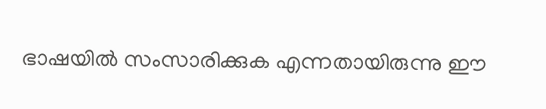ഭാഷയിൽ സംസാരിക്കുക എന്നതായിരുന്നു ഈ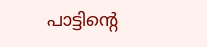പാട്ടിന്റെ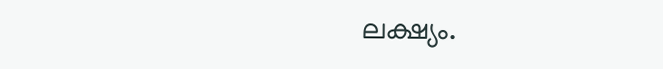ലക്ഷ്യം.